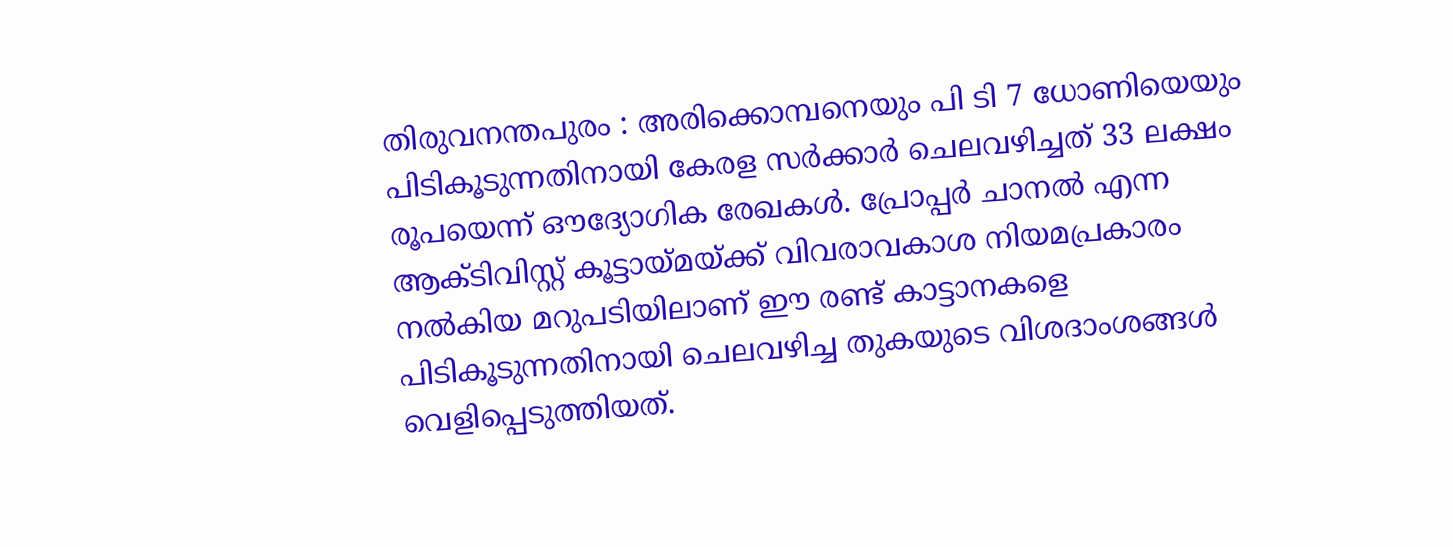തിരുവനന്തപുരം : അരിക്കൊമ്പനെയും പി ടി 7 ധോണിയെയും പിടികൂടുന്നതിനായി കേരള സർക്കാർ ചെലവഴിച്ചത് 33 ലക്ഷം രൂപയെന്ന് ഔദ്യോഗിക രേഖകൾ. പ്രോപ്പർ ചാനൽ എന്ന ആക്ടിവിസ്റ്റ് കൂട്ടായ്മയ്ക്ക് വിവരാവകാശ നിയമപ്രകാരം നൽകിയ മറുപടിയിലാണ് ഈ രണ്ട് കാട്ടാനകളെ പിടികൂടുന്നതിനായി ചെലവഴിച്ച തുകയുടെ വിശദാംശങ്ങൾ വെളിപ്പെടുത്തിയത്.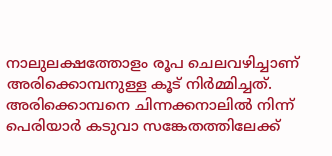നാലുലക്ഷത്തോളം രൂപ ചെലവഴിച്ചാണ് അരിക്കൊമ്പനുള്ള കൂട് നിർമ്മിച്ചത്. അരിക്കൊമ്പനെ ചിന്നക്കനാലിൽ നിന്ന് പെരിയാർ കടുവാ സങ്കേതത്തിലേക്ക്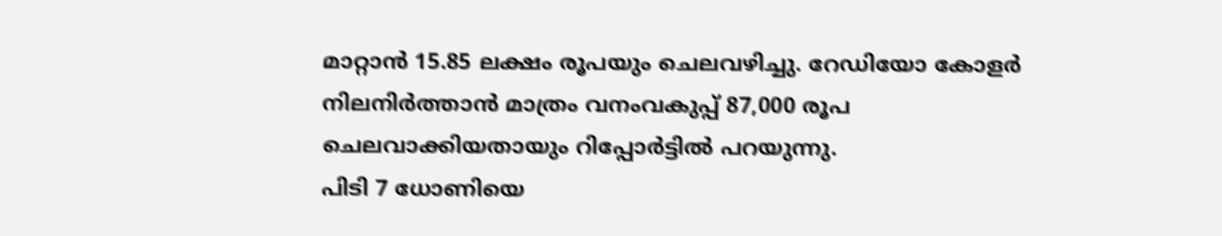മാറ്റാൻ 15.85 ലക്ഷം രൂപയും ചെലവഴിച്ചു. റേഡിയോ കോളർ നിലനിർത്താൻ മാത്രം വനംവകുപ്പ് 87,000 രൂപ ചെലവാക്കിയതായും റിപ്പോർട്ടിൽ പറയുന്നു.
പിടി 7 ധോണിയെ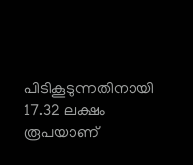പിടികൂടുന്നതിനായി 17.32 ലക്ഷം രൂപയാണ്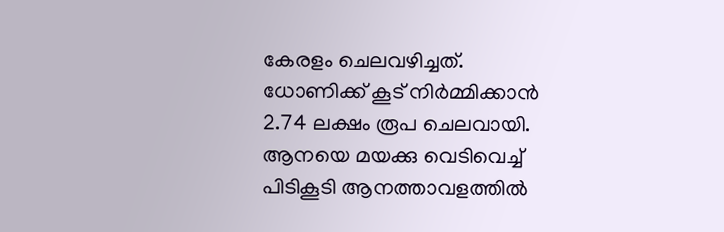കേരളം ചെലവഴിച്ചത്. ധോണിക്ക് കൂട് നിർമ്മിക്കാൻ 2.74 ലക്ഷം രൂപ ചെലവായി. ആനയെ മയക്കു വെടിവെച്ച് പിടികൂടി ആനത്താവളത്തിൽ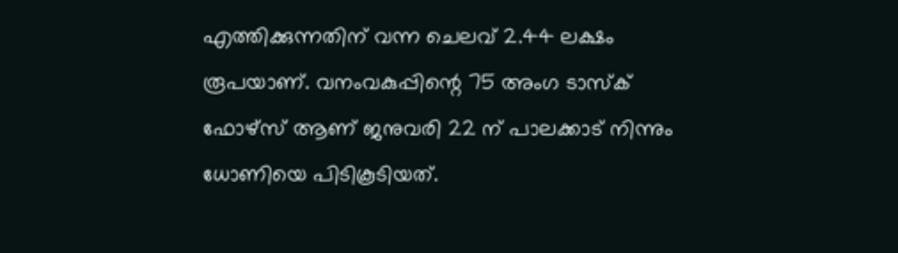എത്തിക്കുന്നതിന് വന്ന ചെലവ് 2.44 ലക്ഷം രൂപയാണ്. വനംവകുപ്പിന്റെ 75 അംഗ ടാസ്ക് ഫോഴ്സ് ആണ് ജനുവരി 22 ന് പാലക്കാട് നിന്നും ധോണിയെ പിടികൂടിയത്.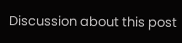Discussion about this post